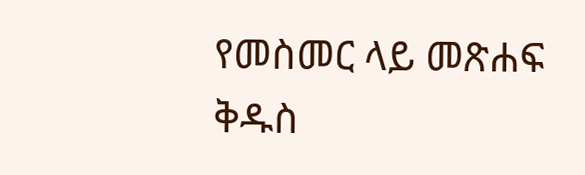የመስመር ላይ መጽሐፍ ቅዱስ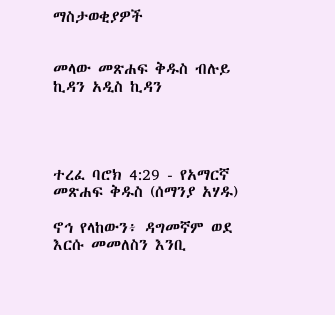ማስታወቂያዎች


መላው መጽሐፍ ቅዱስ ብሉይ ኪዳን አዲስ ኪዳን




ተረፈ ባሮክ 4:29 - የአማርኛ መጽሐፍ ቅዱስ (ሰማንያ አሃዱ)

ኖኅ የላከውን፥ ዳግመኛም ወደ እርሱ መመለስን እንቢ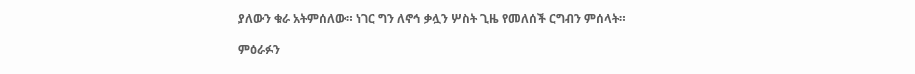ያለውን ቁራ አትምሰለው። ነገር ግን ለኖኅ ቃሏን ሦስት ጊዜ የመለሰች ርግብን ምሰላት።

ምዕራፉን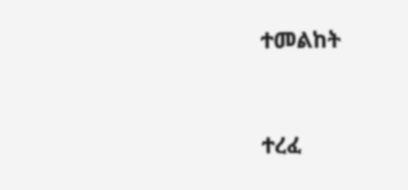ተመልከት



ተረፈ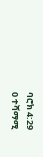ባሮክ 4:29
0 ተሻማሚ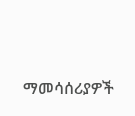ማመሳሰሪያዎች